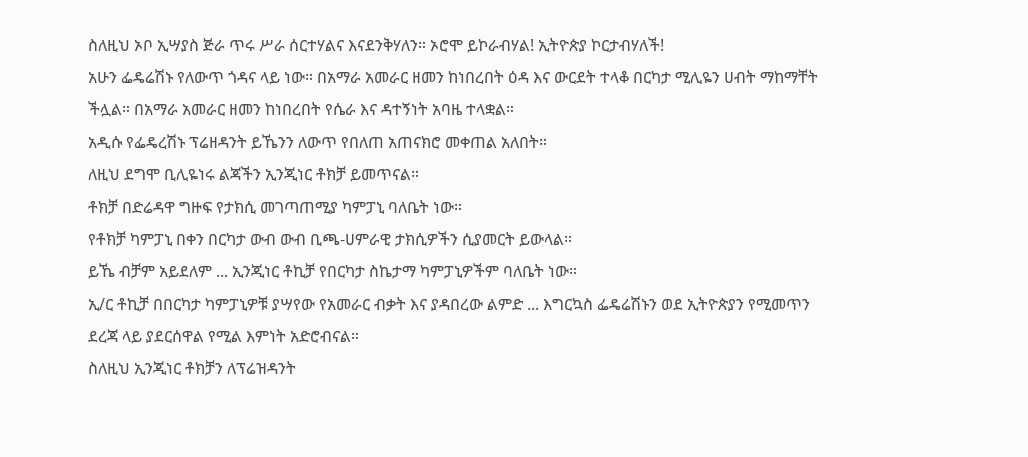ስለዚህ ኦቦ ኢሣያስ ጅራ ጥሩ ሥራ ሰርተሃልና እናደንቅሃለን። ኦሮሞ ይኮራብሃል! ኢትዮጵያ ኮርታብሃለች!
አሁን ፌዴሬሽኑ የለውጥ ጎዳና ላይ ነው። በአማራ አመራር ዘመን ከነበረበት ዕዳ እና ውርደት ተላቆ በርካታ ሚሊዬን ሀብት ማከማቸት ችሏል። በአማራ አመራር ዘመን ከነበረበት የሴራ እና ዳተኝነት አባዜ ተላቋል።
አዲሱ የፌዴረሽኑ ፕሬዘዳንት ይኼንን ለውጥ የበለጠ አጠናክሮ መቀጠል አለበት።
ለዚህ ደግሞ ቢሊዬነሩ ልጃችን ኢንጂነር ቶክቻ ይመጥናል።
ቶክቻ በድሬዳዋ ግዙፍ የታክሲ መገጣጠሚያ ካምፓኒ ባለቤት ነው።
የቶክቻ ካምፓኒ በቀን በርካታ ውብ ውብ ቢጫ-ሀምራዊ ታክሲዎችን ሲያመርት ይውላል።
ይኼ ብቻም አይደለም ... ኢንጂነር ቶኪቻ የበርካታ ስኬታማ ካምፓኒዎችም ባለቤት ነው።
ኢ/ር ቶኪቻ በበርካታ ካምፓኒዎቹ ያሣየው የአመራር ብቃት እና ያዳበረው ልምድ ... እግርኳስ ፌዴሬሽኑን ወደ ኢትዮጵያን የሚመጥን ደረጃ ላይ ያደርሰዋል የሚል እምነት አድሮብናል።
ስለዚህ ኢንጂነር ቶክቻን ለፕሬዝዳንት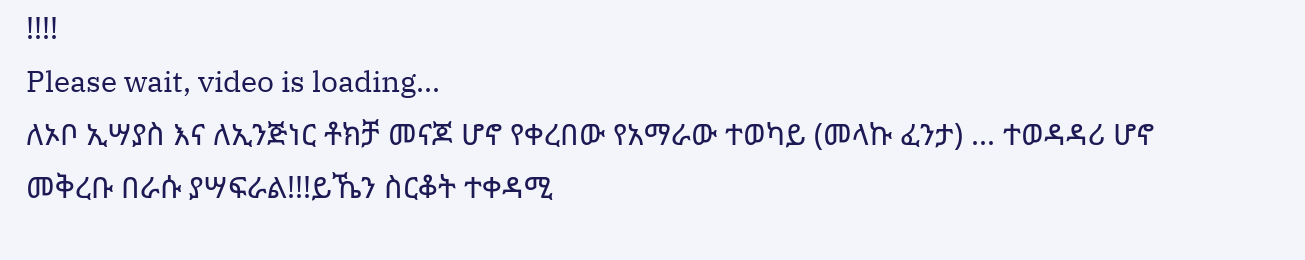!!!!
Please wait, video is loading...
ለኦቦ ኢሣያስ እና ለኢንጅነር ቶክቻ መናጆ ሆኖ የቀረበው የአማራው ተወካይ (መላኩ ፈንታ) ... ተወዳዳሪ ሆኖ መቅረቡ በራሱ ያሣፍራል!!!ይኼን ስርቆት ተቀዳሚ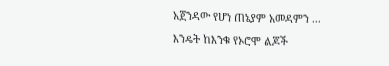አጀንዳው የሆነ ጠኔያም አመዳምን ... እንዴት ከእንቁ የኦሮሞ ልጆች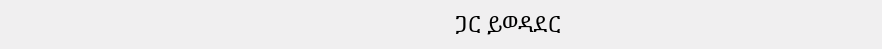ጋር ይወዳደር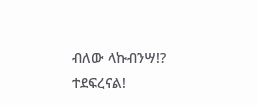ብለው ላኩብንሣ!?
ተደፍረናል!